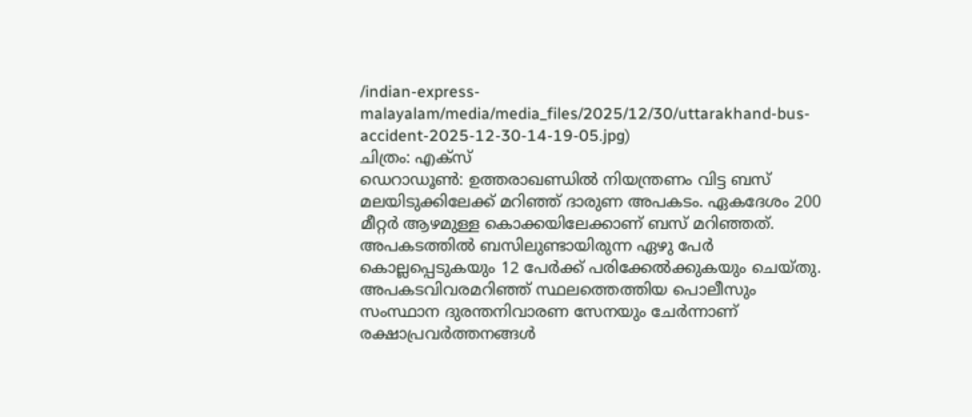/indian-express-malayalam/media/media_files/2025/12/30/uttarakhand-bus-accident-2025-12-30-14-19-05.jpg)
ചിത്രം: എക്സ്
ഡെറാഡൂൺ: ഉത്തരാഖണ്ഡിൽ നിയന്ത്രണം വിട്ട ബസ് മലയിടുക്കിലേക്ക് മറിഞ്ഞ് ദാരുണ അപകടം. ഏകദേശം 200 മീറ്റർ ആഴമുള്ള കൊക്കയിലേക്കാണ് ബസ് മറിഞ്ഞത്. അപകടത്തിൽ ബസിലുണ്ടായിരുന്ന ഏഴു പേർ കൊല്ലപ്പെടുകയും 12 പേർക്ക് പരിക്കേൽക്കുകയും ചെയ്തു.
അപകടവിവരമറിഞ്ഞ് സ്ഥലത്തെത്തിയ പൊലീസും സംസ്ഥാന ദുരന്തനിവാരണ സേനയും ചേർന്നാണ് രക്ഷാപ്രവർത്തനങ്ങൾ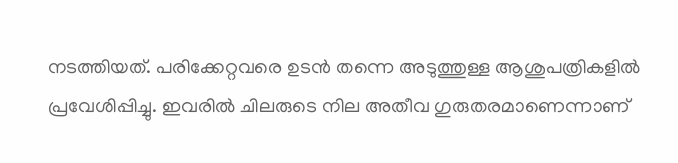നടത്തിയത്. പരിക്കേറ്റവരെ ഉടൻ തന്നെ അടുത്തുള്ള ആശുപത്രികളിൽ പ്രവേശിപ്പിച്ചു. ഇവരിൽ ചിലരുടെ നില അതീവ ഗുരുതരമാണെന്നാണ്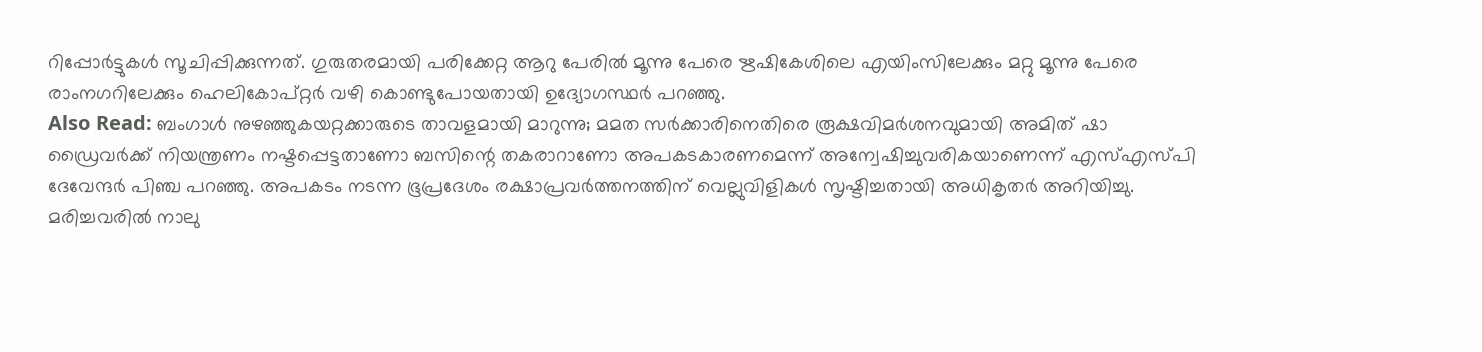റിപ്പോർട്ടുകൾ സൂചിപ്പിക്കുന്നത്. ഗുരുതരമായി പരിക്കേറ്റ ആറു പേരിൽ മൂന്നു പേരെ ഋഷികേശിലെ എയിംസിലേക്കും മറ്റു മൂന്നു പേരെ രാംനഗറിലേക്കും ഹെലികോപ്റ്റർ വഴി കൊണ്ടുപോയതായി ഉദ്യോഗസ്ഥർ പറഞ്ഞു.
Also Read: ബംഗാൾ നുഴഞ്ഞുകയറ്റക്കാരുടെ താവളമായി മാറുന്നു; മമത സർക്കാരിനെതിരെ രൂക്ഷവിമർശനവുമായി അമിത് ഷാ
ഡ്രൈവർക്ക് നിയന്ത്രണം നഷ്ടപ്പെട്ടതാണോ ബസിന്റെ തകരാറാണോ അപകടകാരണമെന്ന് അന്വേഷിച്ചുവരികയാണെന്ന് എസ്എസ്പി ദേവേന്ദർ പിഞ്ച പറഞ്ഞു. അപകടം നടന്ന ഭൂപ്രദേശം രക്ഷാപ്രവർത്തനത്തിന് വെല്ലുവിളികൾ സൃഷ്ടിച്ചതായി അധികൃതർ അറിയിച്ചു. മരിച്ചവരിൽ നാലു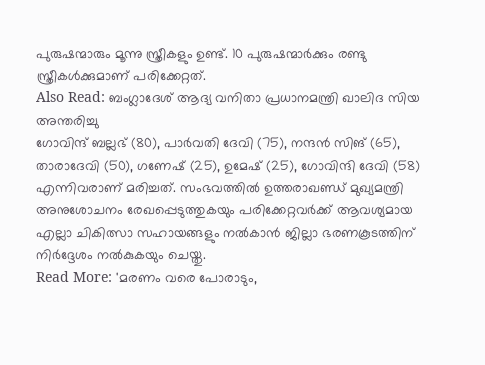പുരുഷന്മാരും മൂന്നു സ്ത്രീകളും ഉണ്ട്. 10 പുരുഷന്മാർക്കും രണ്ടു സ്ത്രീകൾക്കുമാണ് പരിക്കേറ്റത്.
Also Read: ബംഗ്ലാദേശ് ആദ്യ വനിതാ പ്രധാനമന്ത്രി ഖാലിദ സിയ അന്തരിച്ചു
ഗോവിന്ദ് ബല്ലഭ് (80), പാർവതി ദേവി (75), നന്ദൻ സിങ് (65), താരാദേവി (50), ഗണേഷ് (25), ഉമേഷ് (25), ഗോവിന്ദി ദേവി (58) എന്നിവരാണ് മരിച്ചത്. സംഭവത്തിൽ ഉത്തരാഖണ്ഡ് മുഖ്യമന്ത്രി അനുശോചനം രേഖപ്പെടുത്തുകയും പരിക്കേറ്റവർക്ക് ആവശ്യമായ എല്ലാ ചികിത്സാ സഹായങ്ങളും നൽകാൻ ജില്ലാ ഭരണകൂടത്തിന് നിർദ്ദേശം നൽകുകയും ചെയ്തു.
Read More: 'മരണം വരെ പോരാടും,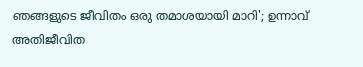ഞങ്ങളുടെ ജീവിതം ഒരു തമാശയായി മാറി'; ഉന്നാവ് അതിജീവിത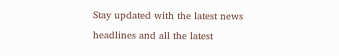Stay updated with the latest news headlines and all the latest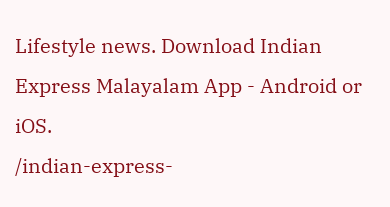Lifestyle news. Download Indian Express Malayalam App - Android or iOS.
/indian-express-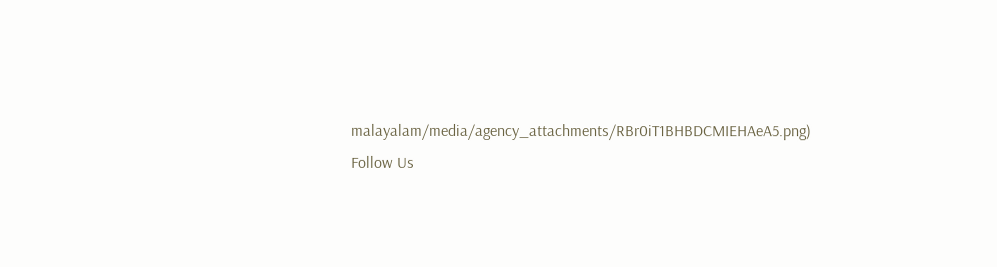malayalam/media/agency_attachments/RBr0iT1BHBDCMIEHAeA5.png)
Follow Us